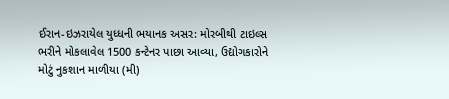ઈરાન-ઇઝરાયેલ યુધ્ધની ભયાનક અસર: મોરબીથી ટાઇલ્સ ભરીને મોકલાવેલ 1500 કન્ટેનર પાછા આવ્યા, ઉદ્યોગકારોને મોટું નુકશાન માળીયા (મી)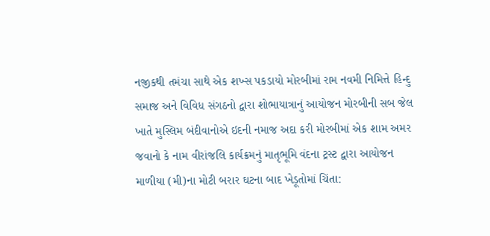નજીકથી તમંચા સાથે એક શખ્સ પકડાયો મોરબીમાં રામ નવમી નિમિત્તે હિન્દુ સમાજ અને વિવિધ સંગઠનો દ્વારા શોભાયાત્રાનું આયોજન મોરબીની સબ જેલ ખાતે મુસ્લિમ બંદીવાનોએ ઇદની નમાજ અદા કરી મોરબીમાં એક શામ અમર જવાનો કે નામ વીરાંજલિ કાર્યક્રમનું માતૃભૂમિ વંદના ટ્રસ્ટ દ્વારા આયોજન માળીયા (મી)ના મોટી બરાર ઘટના બાદ ખેડૂતોમાં ચિંતા: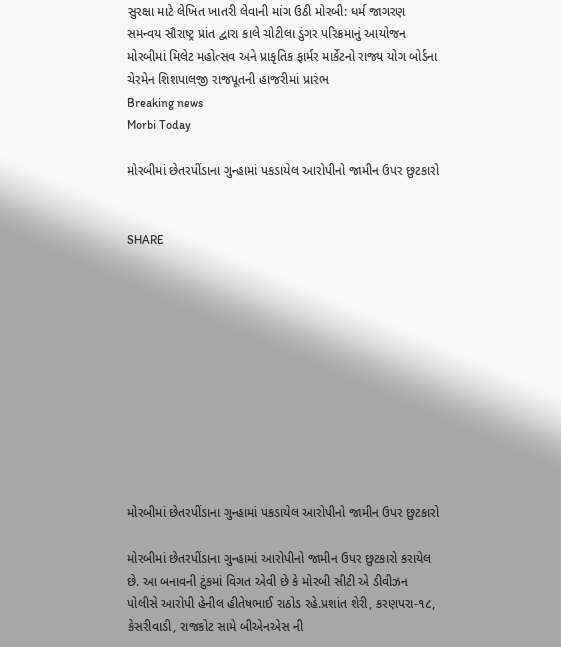સુરક્ષા માટે લેખિત ખાતરી લેવાની માંગ ઉઠી મોરબી: ધર્મ જાગરણ સમન્વય સૌરાષ્ટ્ર પ્રાંત દ્વારા કાલે ચોટીલા ડુંગર પરિક્રમાનું આયોજન મોરબીમાં મિલેટ મહોત્સવ અને પ્રાકૃતિક ફાર્મર માર્કેટનો રાજ્ય યોગ બોર્ડના ચેરમેન શિશપાલજી રાજપૂતની હાજરીમાં પ્રારંભ
Breaking news
Morbi Today

મોરબીમાં છેતરપીંડાના ગુન્હામાં પકડાયેલ આરોપીનો જામીન ઉપર છુટકારો


SHARE











મોરબીમાં છેતરપીંડાના ગુન્હામાં પકડાયેલ આરોપીનો જામીન ઉપર છુટકારો

મોરબીમાં છેતરપીંડાના ગુન્હામાં આરોપીનો જામીન ઉપર છુટકારો કરાયેલ છે. આ બનાવની ટુંકમાં વિગત એવી છે કે મોરબી સીટી એ ડીવીઝન પોલીસે આરોપી હેનીલ હીતેષભાઈ રાઠોડ રહે.પ્રશાંત શેરી, કરણપરા-૧૮, કેસરીવાડી, રાજકોટ સામે બીએનએસ ની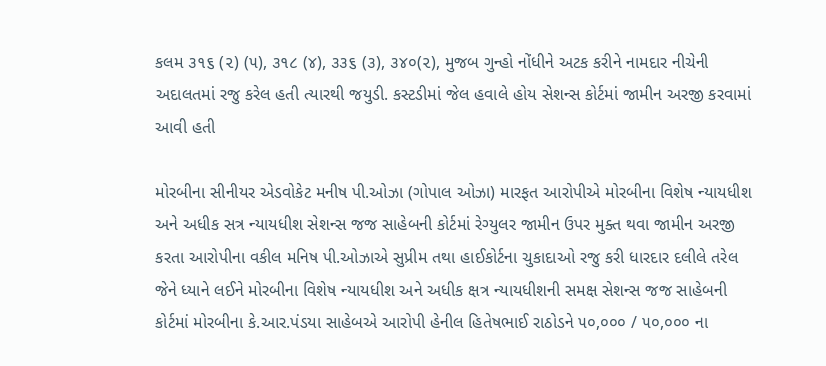કલમ ૩૧૬ (૨) (૫), ૩૧૮ (૪), ૩૩૬ (૩), ૩૪૦(૨), મુજબ ગુન્હો નોંધીને અટક કરીને નામદાર નીચેની અદાલતમાં રજુ કરેલ હતી ત્યારથી જયુડી. કસ્ટડીમાં જેલ હવાલે હોય સેશન્સ કોર્ટમાં જામીન અરજી કરવામાં આવી હતી

મોરબીના સીનીયર એડવોકેટ મનીષ પી.ઓઝા (ગોપાલ ઓઝા) મારફત આરોપીએ મોરબીના વિશેષ ન્યાયધીશ અને અધીક સત્ર ન્યાયધીશ સેશન્સ જજ સાહેબની કોર્ટમાં રેગ્યુલર જામીન ઉપર મુક્ત થવા જામીન અરજી કરતા આરોપીના વકીલ મનિષ પી.ઓઝાએ સુપ્રીમ તથા હાઈકોર્ટના ચુકાદાઓ રજુ કરી ધારદાર દલીલે તરેલ જેને ધ્યાને લઈને મોરબીના વિશેષ ન્યાયધીશ અને અધીક ક્ષત્ર ન્યાયધીશની સમક્ષ સેશન્સ જજ સાહેબની કોર્ટમાં મોરબીના કે.આર.પંડયા સાહેબએ આરોપી હેનીલ હિતેષભાઈ રાઠોડને ૫૦,૦૦૦ / ૫૦,૦૦૦ ના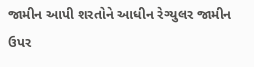જામીન આપી શરતોને આધીન રેગ્યુલર જામીન ઉપર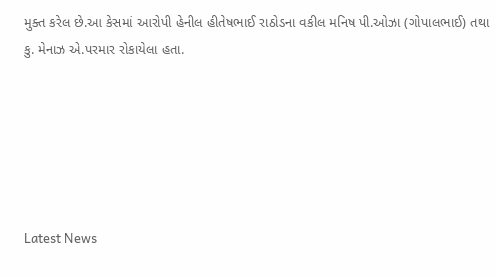મુક્ત કરેલ છે.આ કેસમાં આરોપી હેનીલ હીતેષભાઈ રાઠોડના વકીલ મનિષ પી.ઓઝા (ગોપાલભાઈ) તથા કુ. મેનાઝ એ.પરમાર રોકાયેલા હતા.






Latest News